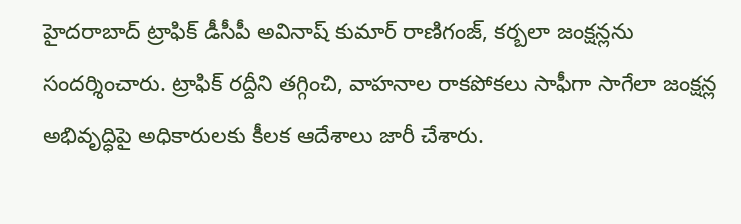హైదరాబాద్ ట్రాఫిక్ డీసీపీ అవినాష్ కుమార్ రాణిగంజ్, కర్బలా జంక్షన్లను సందర్శించారు. ట్రాఫిక్ రద్దీని తగ్గించి, వాహనాల రాకపోకలు సాఫీగా సాగేలా జంక్షన్ల అభివృద్ధిపై అధికారులకు కీలక ఆదేశాలు జారీ చేశారు.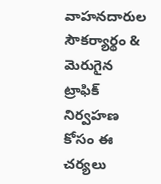వాహనదారుల సౌకర్యార్థం & మెరుగైన ట్రాఫిక్ నిర్వహణ కోసం ఈ చర్యలు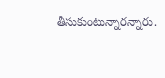తీసుకుంటున్నారన్నారు.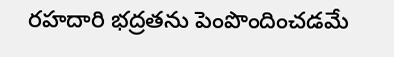రహదారి భద్రతను పెంపొందించడమే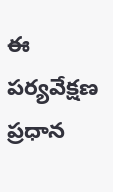ఈ పర్యవేక్షణ ప్రధాన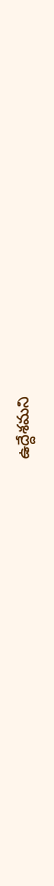ఉద్దేశమని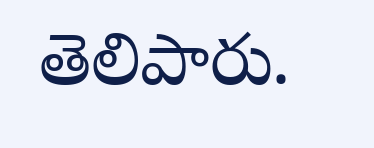తెలిపారు.